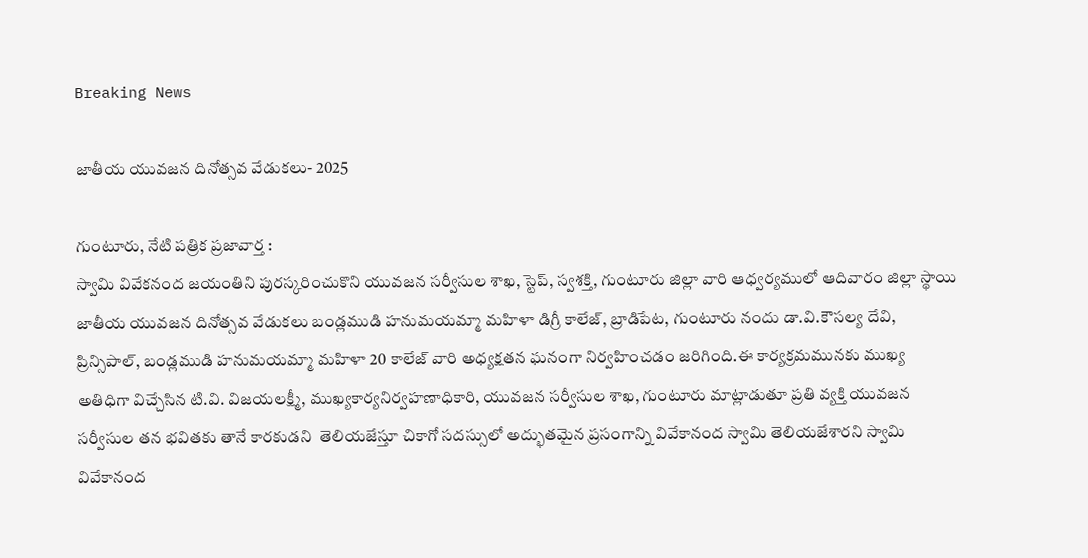Breaking News

జాతీయ యువజన దినోత్సవ వేడుకలు- 2025

గుంటూరు, నేటి పత్రిక ప్రజావార్త :
స్వామి వివేకనంద జయంతిని పురస్కరించుకొని యువజన సర్వీసుల శాఖ, స్టెప్, స్వశక్తి, గుంటూరు జిల్లా వారి ఆధ్వర్యములో ఆదివారం జిల్లా స్థాయి జాతీయ యువజన దినోత్సవ వేడుకలు బండ్లముడి హనుమయమ్మా మహిళా డిగ్రీ కాలేజ్, బ్రాడిపేట, గుంటూరు నందు డా.వి.కౌసల్య దేవి, ప్రిన్సిపాల్, బండ్లముడి హనుమయమ్మా మహిళా 20 కాలేజ్ వారి అధ్యక్షతన ఘనంగా నిర్వహించడం జరిగింది.ఈ కార్యక్రమమునకు ముఖ్య అతిధిగా విచ్చేసిన టి.వి. విజయలక్ష్మీ, ముఖ్యకార్యనిర్వహణాధికారి, యువజన సర్వీసుల శాఖ, గుంటూరు మాట్లాడుతూ ప్రతి వ్యక్తి యువజన సర్వీసుల తన భవితకు తానే కారకుడని  తెలియజేస్తూ చికాగో సదస్సులో అద్భుతమైన ప్రసంగాన్ని వివేకానంద స్వామి తెలియజేశారని స్వామి వివేకానంద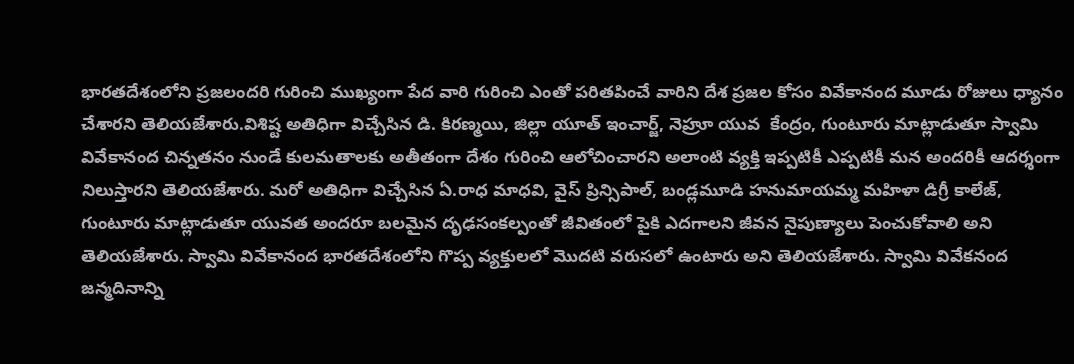భారతదేశంలోని ప్రజలందరి గురించి ముఖ్యంగా పేద వారి గురించి ఎంతో పరితపించే వారిని దేశ ప్రజల కోసం వివేకానంద మూడు రోజులు ధ్యానం చేశారని తెలియజేశారు.విశిష్ట అతిధిగా విచ్చేసిన డి. కిరణ్మయి, జిల్లా యూత్ ఇంచార్జ్, నెహ్రూ యువ  కేంద్రం, గుంటూరు మాట్లాడుతూ స్వామి వివేకానంద చిన్నతనం నుండే కులమతాలకు అతీతంగా దేశం గురించి ఆలోచించారని అలాంటి వ్యక్తి ఇప్పటికీ ఎప్పటికీ మన అందరికీ ఆదర్శంగా నిలుస్తారని తెలియజేశారు. మరో అతిధిగా విచ్చేసిన ఏ.రాధ మాధవి, వైస్ ప్రిన్సిపాల్, బండ్లమూడి హనుమాయమ్మ మహిళా డిగ్రీ కాలేజ్, గుంటూరు మాట్లాడుతూ యువత అందరూ బలమైన దృఢసంకల్పంతో జీవితంలో పైకి ఎదగాలని జీవన నైపుణ్యాలు పెంచుకోవాలి అని తెలియజేశారు. స్వామి వివేకానంద భారతదేశంలోని గొప్ప వ్యక్తులలో మొదటి వరుసలో ఉంటారు అని తెలియజేశారు. స్వామి వివేకనంద జన్మదినాన్ని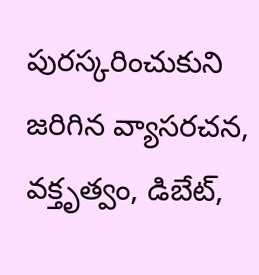పురస్కరించుకుని జరిగిన వ్యాసరచన, వక్తృత్వం, డిబేట్,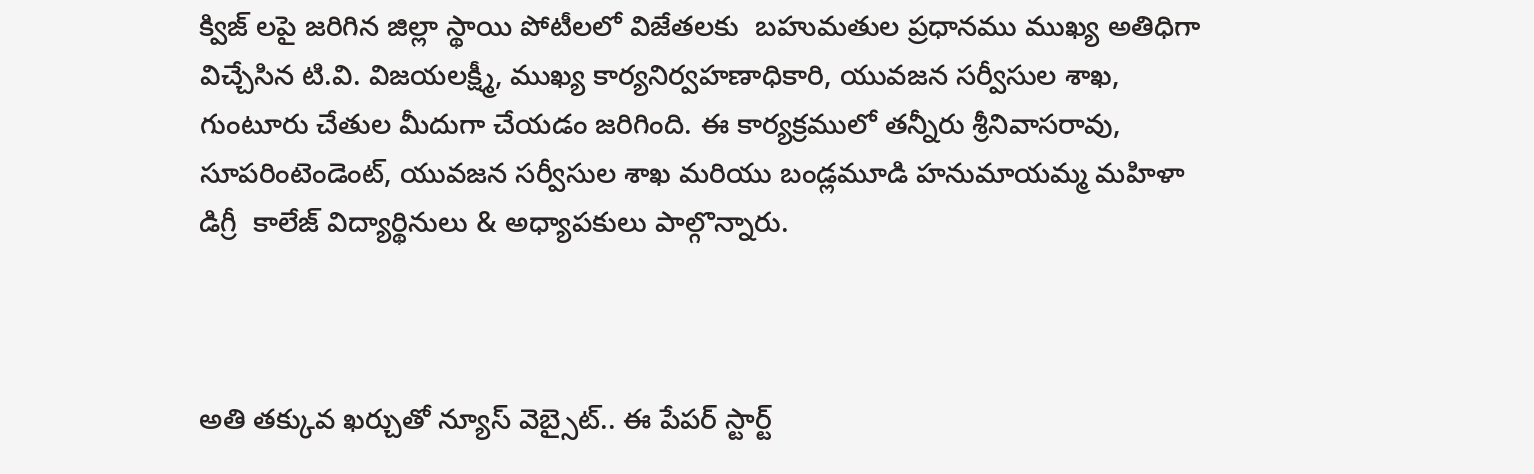క్విజ్ లపై జరిగిన జిల్లా స్థాయి పోటీలలో విజేతలకు  బహుమతుల ప్రధానము ముఖ్య అతిధిగా విచ్చేసిన టి.వి. విజయలక్ష్మీ, ముఖ్య కార్యనిర్వహణాధికారి, యువజన సర్వీసుల శాఖ, గుంటూరు చేతుల మీదుగా చేయడం జరిగింది. ఈ కార్యక్రములో తన్నీరు శ్రీనివాసరావు, సూపరింటెండెంట్, యువజన సర్వీసుల శాఖ మరియు బండ్లమూడి హనుమాయమ్మ మహిళా డిగ్రీ  కాలేజ్ విద్యార్థినులు & అధ్యాపకులు పాల్గొన్నారు.



అతి తక్కువ ఖర్చుతో న్యూస్ వెబ్సైట్.. ఈ పేపర్ స్టార్ట్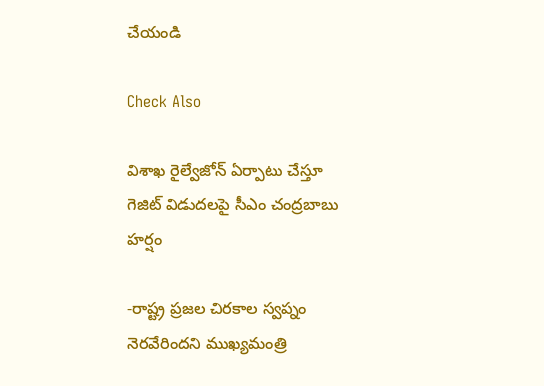చేయండి

Check Also

విశాఖ రైల్వేజోన్‌ ఏర్పాటు చేస్తూ గెజిట్‌ విడుదలపై సీఎం చంద్రబాబు హర్షం

-రాష్ట్ర ప్రజల చిరకాల స్వప్నం నెరవేరిందని ముఖ్యమంత్రి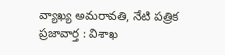వ్యాఖ్య అమరావతి, నేటి పత్రిక ప్రజావార్త : విశాఖ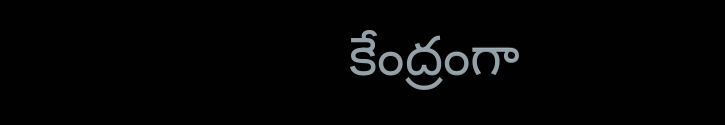కేంద్రంగా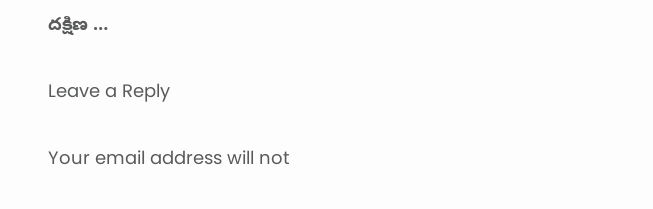దక్షిణ …

Leave a Reply

Your email address will not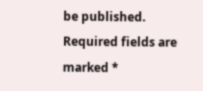be published. Required fields are marked *